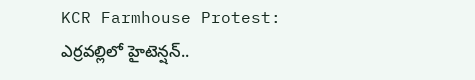KCR Farmhouse Protest: ఎర్రవల్లిలో హైటెన్షన్..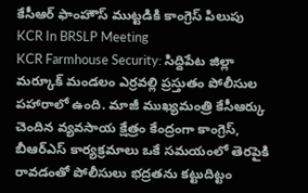కేసీఆర్ ఫాంహౌస్ ముట్టడికి కాంగ్రెస్ పిలుపు
KCR In BRSLP Meeting
KCR Farmhouse Security: సిద్దిపేట జిల్లా మర్కూక్ మండలం ఎర్రవల్లి ప్రస్తుతం పోలీసుల పహారాలో ఉంది. మాజీ ముఖ్యమంత్రి కేసీఆర్కు చెందిన వ్యవసాయ క్షేత్రం కేంద్రంగా కాంగ్రెస్, బీఆర్ఎస్ కార్యక్రమాలు ఒకే సమయంలో తెరపైకి రావడంతో పోలీసులు భద్రతను కట్టుదిట్టం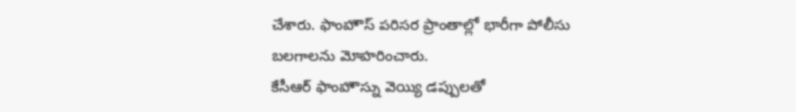చేశారు. ఫాంహౌస్ పరిసర ప్రాంతాల్లో భారీగా పోలీసు బలగాలను మోహరించారు.
కేసీఆర్ ఫాంహౌస్ను వెయ్యి డప్పులతో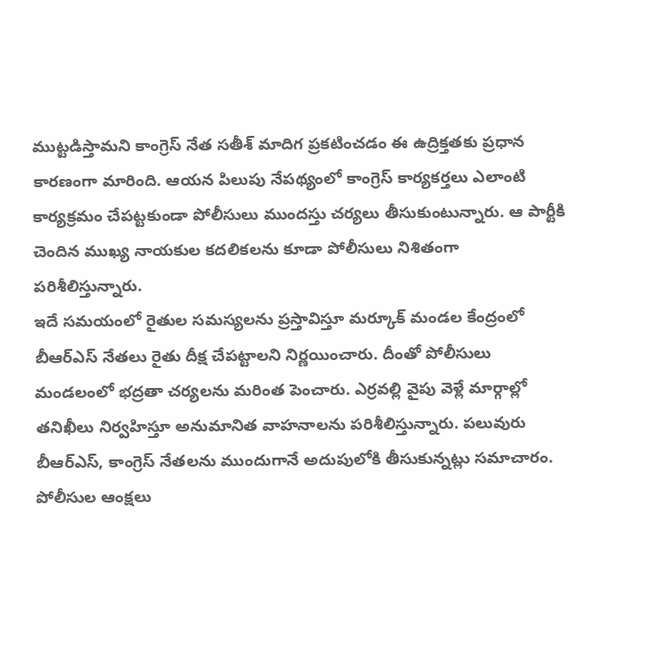ముట్టడిస్తామని కాంగ్రెస్ నేత సతీశ్ మాదిగ ప్రకటించడం ఈ ఉద్రిక్తతకు ప్రధాన కారణంగా మారింది. ఆయన పిలుపు నేపథ్యంలో కాంగ్రెస్ కార్యకర్తలు ఎలాంటి కార్యక్రమం చేపట్టకుండా పోలీసులు ముందస్తు చర్యలు తీసుకుంటున్నారు. ఆ పార్టీకి చెందిన ముఖ్య నాయకుల కదలికలను కూడా పోలీసులు నిశితంగా పరిశీలిస్తున్నారు.
ఇదే సమయంలో రైతుల సమస్యలను ప్రస్తావిస్తూ మర్కూక్ మండల కేంద్రంలో బీఆర్ఎస్ నేతలు రైతు దీక్ష చేపట్టాలని నిర్ణయించారు. దీంతో పోలీసులు మండలంలో భద్రతా చర్యలను మరింత పెంచారు. ఎర్రవల్లి వైపు వెళ్లే మార్గాల్లో తనిఖీలు నిర్వహిస్తూ అనుమానిత వాహనాలను పరిశీలిస్తున్నారు. పలువురు బీఆర్ఎస్, కాంగ్రెస్ నేతలను ముందుగానే అదుపులోకి తీసుకున్నట్లు సమాచారం.
పోలీసుల ఆంక్షలు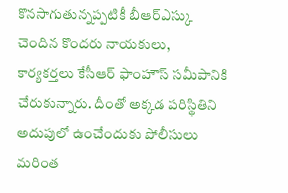కొనసాగుతున్నప్పటికీ బీఆర్ఎస్కు చెందిన కొందరు నాయకులు, కార్యకర్తలు కేసీఆర్ ఫాంహౌస్ సమీపానికి చేరుకున్నారు. దీంతో అక్కడ పరిస్థితిని అదుపులో ఉంచేందుకు పోలీసులు మరింత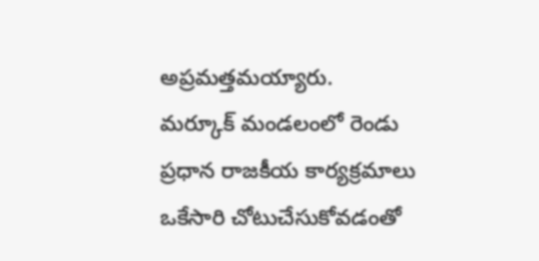అప్రమత్తమయ్యారు.
మర్కూక్ మండలంలో రెండు ప్రధాన రాజకీయ కార్యక్రమాలు ఒకేసారి చోటుచేసుకోవడంతో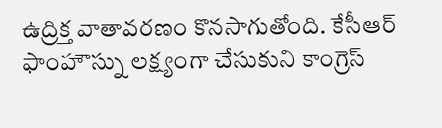ఉద్రిక్త వాతావరణం కొనసాగుతోంది. కేసీఆర్ ఫాంహౌస్ను లక్ష్యంగా చేసుకుని కాంగ్రెస్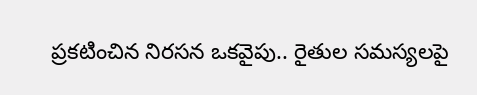ప్రకటించిన నిరసన ఒకవైపు.. రైతుల సమస్యలపై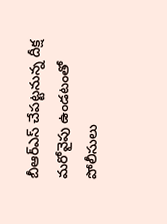బీఆర్ఎస్ చేపట్టనున్న దీక్ష మరోవైపు ఉండటంతో పోలీసులు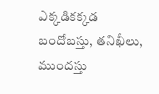ఎక్కడికక్కడ బందోబస్తు, తనిఖీలు, ముందస్తు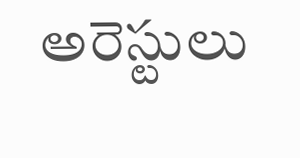అరెస్టులు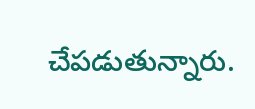చేపడుతున్నారు.